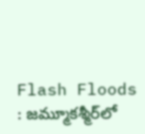Flash Floods : జమ్మూకశ్మీర్‌లో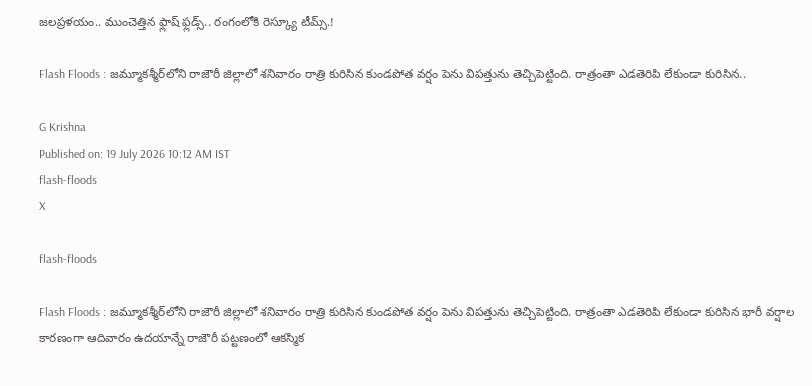జలప్రళయం.. ముంచెత్తిన ఫ్లాష్ ఫ్లడ్స్.. రంగంలోకి రెస్క్యూ టీమ్స్.!

Flash Floods : జమ్మూకశ్మీర్‌లోని రాజౌరీ జిల్లాలో శనివారం రాత్రి కురిసిన కుండపోత వర్షం పెను విపత్తును తెచ్చిపెట్టింది. రాత్రంతా ఎడతెరిపి లేకుండా కురిసిన..

G Krishna
Published on: 19 July 2026 10:12 AM IST
flash-floods
X

flash-floods

Flash Floods : జమ్మూకశ్మీర్‌లోని రాజౌరీ జిల్లాలో శనివారం రాత్రి కురిసిన కుండపోత వర్షం పెను విపత్తును తెచ్చిపెట్టింది. రాత్రంతా ఎడతెరిపి లేకుండా కురిసిన భారీ వర్షాల కారణంగా ఆదివారం ఉదయాన్నే రాజౌరీ పట్టణంలో ఆకస్మిక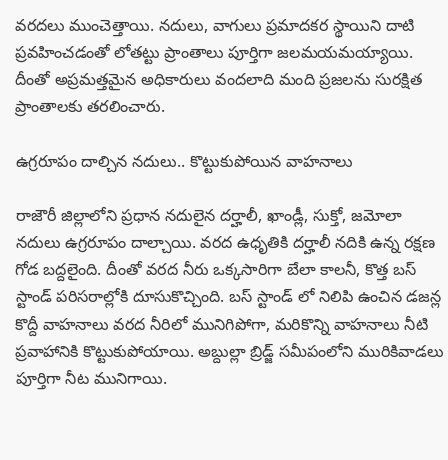వరదలు ముంచెత్తాయి. నదులు, వాగులు ప్రమాదకర స్థాయిని దాటి ప్రవహించడంతో లోతట్టు ప్రాంతాలు పూర్తిగా జలమయమయ్యాయి. దీంతో అప్రమత్తమైన అధికారులు వందలాది మంది ప్రజలను సురక్షిత ప్రాంతాలకు తరలించారు.

ఉగ్రరూపం దాల్చిన నదులు.. కొట్టుకుపోయిన వాహనాలు

రాజౌరీ జిల్లాలోని ప్రధాన నదులైన దర్హాలీ, ఖాండ్లీ, సుక్తో, జమోలా నదులు ఉగ్రరూపం దాల్చాయి. వరద ఉధృతికి దర్హాలీ నదికి ఉన్న రక్షణ గోడ బద్దలైంది. దీంతో వరద నీరు ఒక్కసారిగా బేలా కాలనీ, కొత్త బస్ స్టాండ్ పరిసరాల్లోకి దూసుకొచ్చింది. బస్ స్టాండ్ లో నిలిపి ఉంచిన డజన్ల కొద్దీ వాహనాలు వరద నీరిలో మునిగిపోగా, మరికొన్ని వాహనాలు నీటి ప్రవాహానికి కొట్టుకుపోయాయి. అబ్దుల్లా బ్రిడ్జ్ సమీపంలోని మురికివాడలు పూర్తిగా నీట మునిగాయి.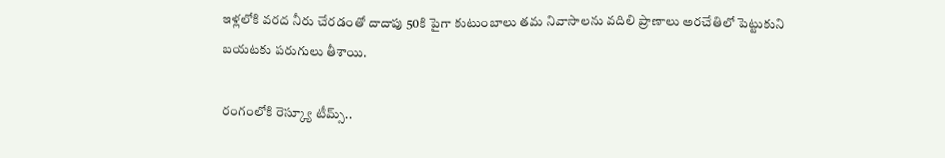ఇళ్లలోకి వరద నీరు చేరడంతో దాదాపు 50కి పైగా కుటుంబాలు తమ నివాసాలను వదిలి ప్రాణాలు అరచేతిలో పెట్టుకుని బయటకు పరుగులు తీశాయి.

రంగంలోకి రెస్క్యూ టీమ్స్..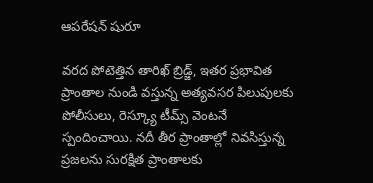ఆపరేషన్ షురూ

వరద పోటెత్తిన తారిఖ్ బ్రిడ్జ్, ఇతర ప్రభావిత ప్రాంతాల నుండి వస్తున్న అత్యవసర పిలుపులకు పోలీసులు, రెస్క్యూ టీమ్స్ వెంటనే స్పందించాయి. నదీ తీర ప్రాంతాల్లో నివసిస్తున్న ప్రజలను సురక్షిత ప్రాంతాలకు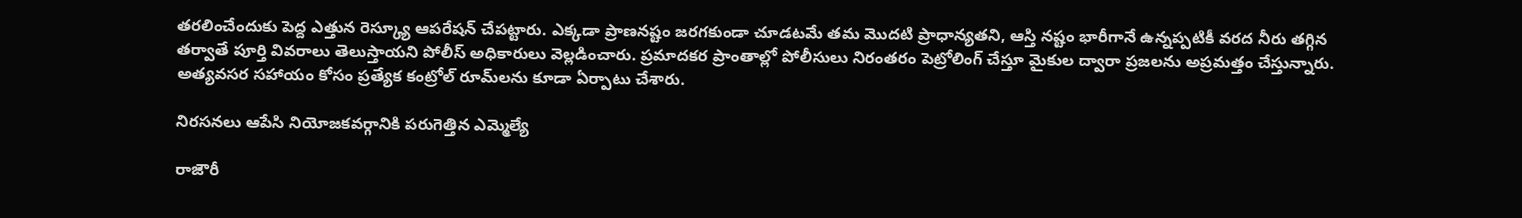తరలించేందుకు పెద్ద ఎత్తున రెస్క్యూ ఆపరేషన్ చేపట్టారు. ఎక్కడా ప్రాణనష్టం జరగకుండా చూడటమే తమ మొదటి ప్రాధాన్యతని, ఆస్తి నష్టం భారీగానే ఉన్నప్పటికీ వరద నీరు తగ్గిన తర్వాతే పూర్తి వివరాలు తెలుస్తాయని పోలీస్ అధికారులు వెల్లడించారు. ప్రమాదకర ప్రాంతాల్లో పోలీసులు నిరంతరం పెట్రోలింగ్ చేస్తూ మైకుల ద్వారా ప్రజలను అప్రమత్తం చేస్తున్నారు. అత్యవసర సహాయం కోసం ప్రత్యేక కంట్రోల్ రూమ్‌లను కూడా ఏర్పాటు చేశారు.

నిరసనలు ఆపేసి నియోజకవర్గానికి పరుగెత్తిన ఎమ్మెల్యే

రాజౌరీ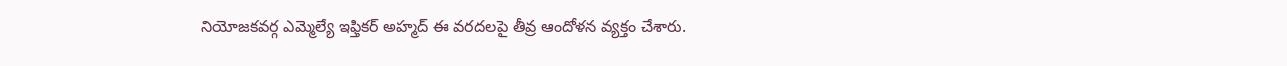నియోజకవర్గ ఎమ్మెల్యే ఇఫ్తికర్ అహ్మద్ ఈ వరదలపై తీవ్ర ఆందోళన వ్యక్తం చేశారు.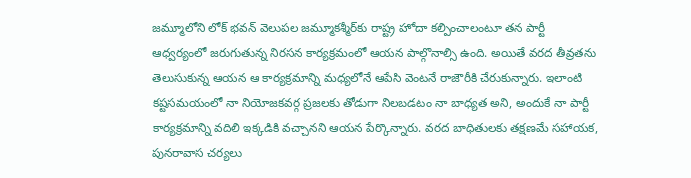జమ్మూలోని లోక్ భవన్ వెలుపల జమ్మూకశ్మీర్‌కు రాష్ట్ర హోదా కల్పించాలంటూ తన పార్టీ ఆధ్వర్యంలో జరుగుతున్న నిరసన కార్యక్రమంలో ఆయన పాల్గొనాల్సి ఉంది. అయితే వరద తీవ్రతను తెలుసుకున్న ఆయన ఆ కార్యక్రమాన్ని మధ్యలోనే ఆపేసి వెంటనే రాజౌరీకి చేరుకున్నారు. ఇలాంటి కష్టసమయంలో నా నియోజకవర్గ ప్రజలకు తోడుగా నిలబడటం నా బాధ్యత అని, అందుకే నా పార్టీ కార్యక్రమాన్ని వదిలి ఇక్కడికి వచ్చానని ఆయన పేర్కొన్నారు. వరద బాధితులకు తక్షణమే సహాయక, పునరావాస చర్యలు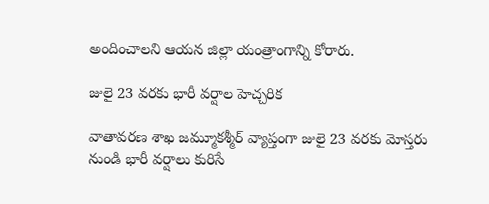అందించాలని ఆయన జిల్లా యంత్రాంగాన్ని కోరారు.

జులై 23 వరకు భారీ వర్షాల హెచ్చరిక

వాతావరణ శాఖ జమ్మూకశ్మీర్ వ్యాప్తంగా జులై 23 వరకు మోస్తరు నుండి భారీ వర్షాలు కురిసే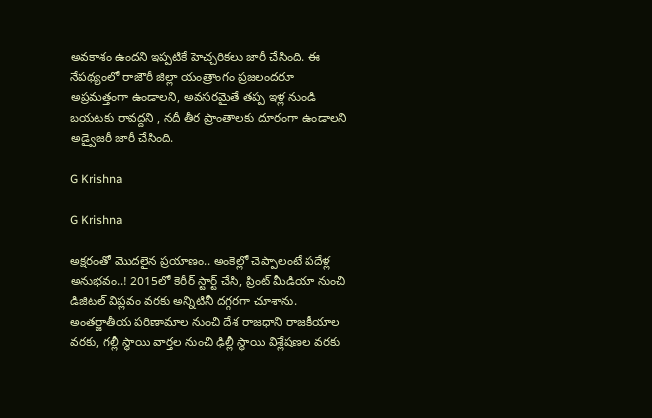అవకాశం ఉందని ఇప్పటికే హెచ్చరికలు జారీ చేసింది. ఈ నేపథ్యంలో రాజౌరీ జిల్లా యంత్రాంగం ప్రజలందరూ అప్రమత్తంగా ఉండాలని, అవసరమైతే తప్ప ఇళ్ల నుండి బయటకు రావద్దని , నదీ తీర ప్రాంతాలకు దూరంగా ఉండాలని అడ్వైజరీ జారీ చేసింది.

G Krishna

G Krishna

అక్షరంతో మొదలైన ప్రయాణం.. అంకెల్లో చెప్పాలంటే పదేళ్ల అనుభవం..! 2015లో కెరీర్ స్టార్ట్ చేసి, ప్రింట్ మీడియా నుంచి డిజిటల్ విప్లవం వరకు అన్నిటినీ దగ్గరగా చూశాను. అంతర్జాతీయ పరిణామాల నుంచి దేశ రాజధాని రాజకీయాల వరకు, గల్లీ స్థాయి వార్తల నుంచి ఢిల్లీ స్థాయి విశ్లేషణల వరకు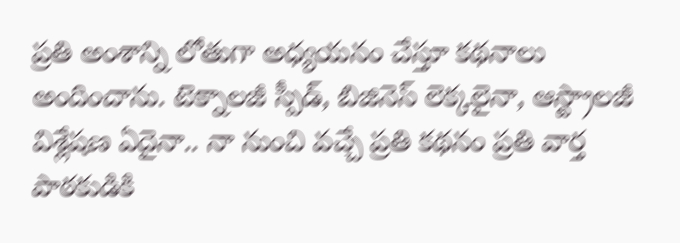ప్రతి అంశాన్ని లోతుగా అధ్యయనం చేస్తూ కథనాలు అందించాను. టెక్నాలజీ స్పీడ్, బిజినెస్ లెక్కలైనా, ఆస్ట్రాలజీ విశ్లేషణ ఏదైనా.. నా నుంచి వచ్చే ప్రతి కథనం ప్రతి వార్త పాఠకుడికి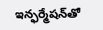ఇన్ఫర్మేషన్‌తో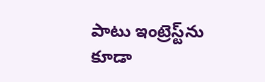పాటు ఇంట్రెస్ట్‌ను కూడా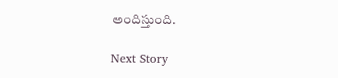అందిస్తుంది.

Next Story